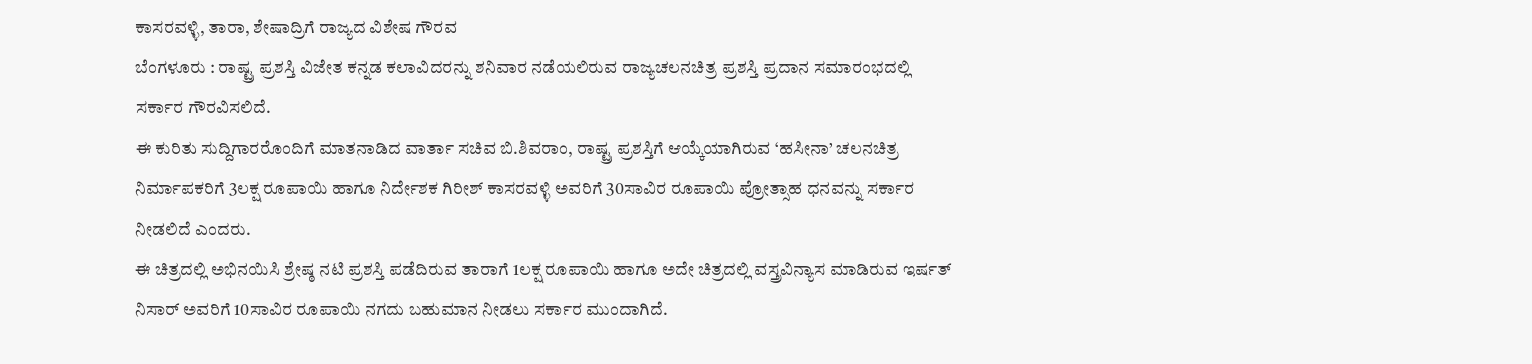ಕಾಸರವಳ್ಳಿ, ತಾರಾ, ಶೇಷಾದ್ರಿಗೆ ರಾಜ್ಯದ ವಿಶೇಷ ಗೌರವ
ಬೆಂಗಳೂರು : ರಾಷ್ಟ್ರ ಪ್ರಶಸ್ತಿ ವಿಜೇತ ಕನ್ನಡ ಕಲಾವಿದರನ್ನು ಶನಿವಾರ ನಡೆಯಲಿರುವ ರಾಜ್ಯಚಲನಚಿತ್ರ ಪ್ರಶಸ್ತಿ ಪ್ರದಾನ ಸಮಾರಂಭದಲ್ಲಿ ಸರ್ಕಾರ ಗೌರವಿಸಲಿದೆ.
ಈ ಕುರಿತು ಸುದ್ದಿಗಾರರೊಂದಿಗೆ ಮಾತನಾಡಿದ ವಾರ್ತಾ ಸಚಿವ ಬಿ.ಶಿವರಾಂ, ರಾಷ್ಟ್ರ ಪ್ರಶಸ್ತಿಗೆ ಆಯ್ಕೆಯಾಗಿರುವ ‘ಹಸೀನಾ’ ಚಲನಚಿತ್ರ ನಿರ್ಮಾಪಕರಿಗೆ 3ಲಕ್ಷ ರೂಪಾಯಿ ಹಾಗೂ ನಿರ್ದೇಶಕ ಗಿರೀಶ್ ಕಾಸರವಳ್ಳಿ ಅವರಿಗೆ 30ಸಾವಿರ ರೂಪಾಯಿ ಪ್ರೋತ್ಸಾಹ ಧನವನ್ನು ಸರ್ಕಾರ ನೀಡಲಿದೆ ಎಂದರು.
ಈ ಚಿತ್ರದಲ್ಲಿ ಅಭಿನಯಿಸಿ ಶ್ರೇಷ್ಠ ನಟಿ ಪ್ರಶಸ್ತಿ ಪಡೆದಿರುವ ತಾರಾಗೆ 1ಲಕ್ಷ ರೂಪಾಯಿ ಹಾಗೂ ಅದೇ ಚಿತ್ರದಲ್ಲಿ ವಸ್ತ್ರವಿನ್ಯಾಸ ಮಾಡಿರುವ ಇರ್ಷತ್ ನಿಸಾರ್ ಅವರಿಗೆ 10ಸಾವಿರ ರೂಪಾಯಿ ನಗದು ಬಹುಮಾನ ನೀಡಲು ಸರ್ಕಾರ ಮುಂದಾಗಿದೆ.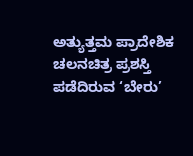ಅತ್ಯುತ್ತಮ ಪ್ರಾದೇಶಿಕ ಚಲನಚಿತ್ರ ಪ್ರಶಸ್ತಿ ಪಡೆದಿರುವ ‘ಬೇರು’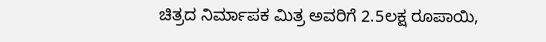ಚಿತ್ರದ ನಿರ್ಮಾಪಕ ಮಿತ್ರ ಅವರಿಗೆ 2.5ಲಕ್ಷ ರೂಪಾಯಿ,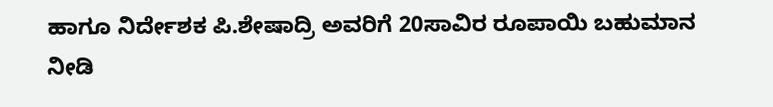ಹಾಗೂ ನಿರ್ದೇಶಕ ಪಿ.ಶೇಷಾದ್ರಿ ಅವರಿಗೆ 20ಸಾವಿರ ರೂಪಾಯಿ ಬಹುಮಾನ ನೀಡಿ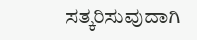ಸತ್ಕರಿಸುವುದಾಗಿ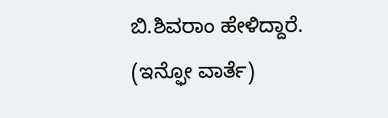ಬಿ.ಶಿವರಾಂ ಹೇಳಿದ್ದಾರೆ.
(ಇನ್ಫೋ ವಾರ್ತೆ)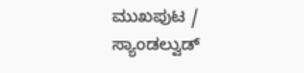ಮುಖಪುಟ / ಸ್ಯಾಂಡಲ್ವುಡ್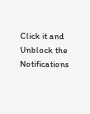Click it and Unblock the Notifications